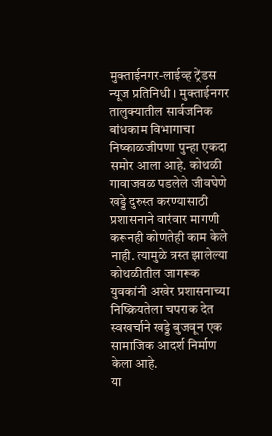मुक्ताईनगर-लाईव्ह ट्रेंडस न्यूज प्रतिनिधी । मुक्ताईनगर तालुक्यातील सार्वजनिक बांधकाम विभागाचा निष्काळजीपणा पुन्हा एकदा समोर आला आहे. कोथळी गावाजवळ पडलेले जीवघेणे खड्डे दुरुस्त करण्यासाठी प्रशासनाने वारंवार मागणी करूनही कोणतेही काम केले नाही. त्यामुळे त्रस्त झालेल्या कोथळीतील जागरूक युवकांनी अखेर प्रशासनाच्या निष्क्रियतेला चपराक देत स्वखर्चाने खड्डे बुजवून एक सामाजिक आदर्श निर्माण केला आहे.
या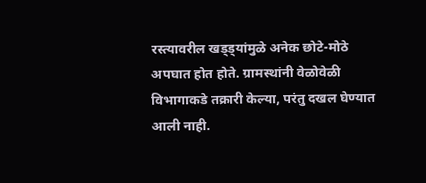रस्त्यावरील खड्ड्यांमुळे अनेक छोटे-मोठे अपघात होत होते. ग्रामस्थांनी वेळोवेळी विभागाकडे तक्रारी केल्या, परंतु दखल घेण्यात आली नाही.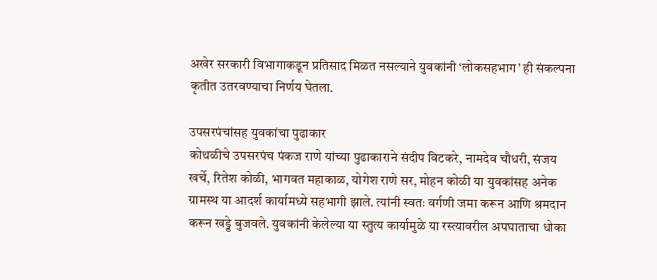अखेर सरकारी विभागाकडून प्रतिसाद मिळत नसल्याने युवकांनी ‘लोकसहभाग’ ही संकल्पना कृतीत उतरवण्याचा निर्णय घेतला.

उपसरपंचांसह युवकांचा पुढाकार
कोथळीचे उपसरपंच पंकज राणे यांच्या पुढाकाराने संदीप विटकरे, नामदेव चौधरी, संजय खर्चे, रितेश कोळी, भागवत महाकाळ, योगेश राणे सर, मोहन कोळी या युवकांसह अनेक ग्रामस्थ या आदर्श कार्यामध्ये सहभागी झाले. त्यांनी स्वतः वर्गणी जमा करून आणि श्रमदान करून खड्डे बुजवले. युवकांनी केलेल्या या स्तुत्य कार्यामुळे या रस्त्यावरील अपघाताचा धोका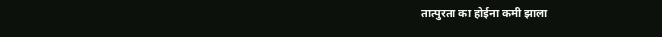तात्पुरता का होईना कमी झाला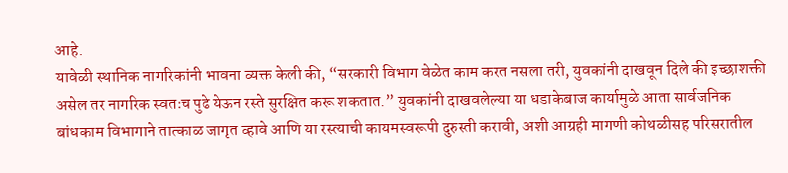आहे.
यावेळी स्थानिक नागरिकांनी भावना व्यक्त केली की, “सरकारी विभाग वेळेत काम करत नसला तरी, युवकांनी दाखवून दिले की इच्छाशक्ती असेल तर नागरिक स्वतःच पुढे येऊन रस्ते सुरक्षित करू शकतात.” युवकांनी दाखवलेल्या या धडाकेबाज कार्यामुळे आता सार्वजनिक बांधकाम विभागाने तात्काळ जागृत व्हावे आणि या रस्त्याची कायमस्वरूपी दुरुस्ती करावी, अशी आग्रही मागणी कोथळीसह परिसरातील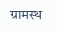ग्रामस्थ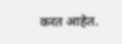करत आहेत.